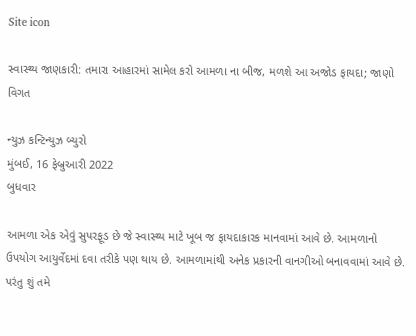Site icon

સ્વાસ્થ્ય જાણકારી: તમારા આહારમાં સામેલ કરો આમળા ના બીજ, મળશે આ અજોડ ફાયદા; જાણો વિગત

ન્યુઝ કન્ટિન્યુઝ બ્યુરો
મુંબઈ, 16 ફેબ્રુઆરી 2022
બુધવાર

આમળા એક એવું સુપરફૂડ છે જે સ્વાસ્થ્ય માટે ખૂબ જ ફાયદાકારક માનવામાં આવે છે. આમળાનો ઉપયોગ આયુર્વેદમાં દવા તરીકે પણ થાય છે. આમળામાંથી અનેક પ્રકારની વાનગીઓ બનાવવામાં આવે છે. પરંતુ શું તમે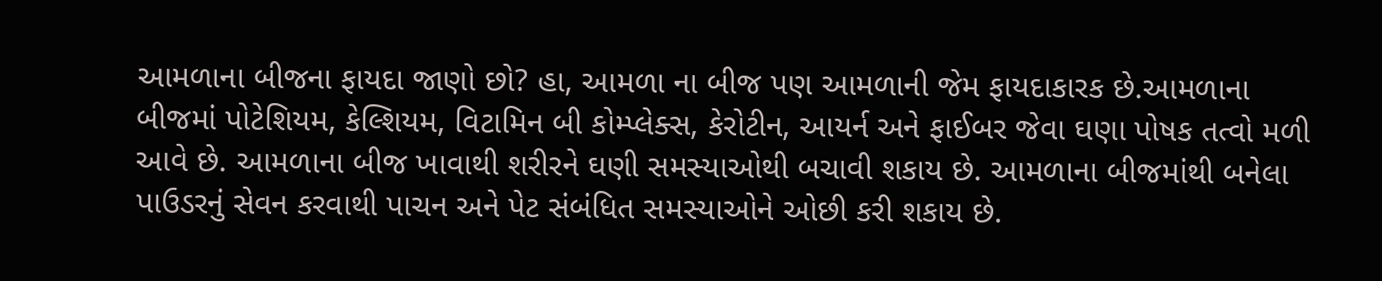આમળાના બીજના ફાયદા જાણો છો? હા, આમળા ના બીજ પણ આમળાની જેમ ફાયદાકારક છે.આમળાના બીજમાં પોટેશિયમ, કેલ્શિયમ, વિટામિન બી કોમ્પ્લેક્સ, કેરોટીન, આયર્ન અને ફાઈબર જેવા ઘણા પોષક તત્વો મળી આવે છે. આમળાના બીજ ખાવાથી શરીરને ઘણી સમસ્યાઓથી બચાવી શકાય છે. આમળાના બીજમાંથી બનેલા પાઉડરનું સેવન કરવાથી પાચન અને પેટ સંબંધિત સમસ્યાઓને ઓછી કરી શકાય છે.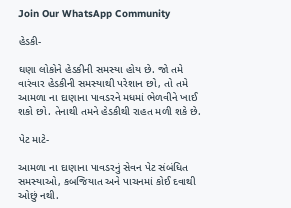Join Our WhatsApp Community

હેડકી-

ઘણા લોકોને હેડકીની સમસ્યા હોય છે. જો તમે વારંવાર હેડકીની સમસ્યાથી પરેશાન છો, તો તમે આમળા ના દાણાના પાવડરને મધમાં ભેળવીને ખાઈ શકો છો. તેનાથી તમને હેડકીથી રાહત મળી શકે છે.

પેટ માટે-

આમળા ના દાણાના પાવડરનું સેવન પેટ સંબંધિત સમસ્યાઓ, કબજિયાત અને પાચનમાં કોઈ દવાથી ઓછું નથી.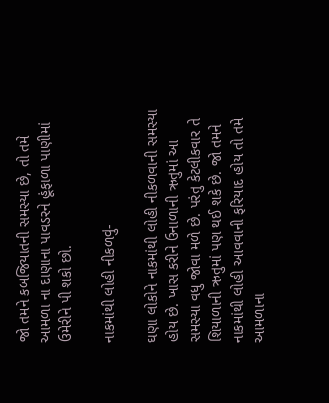જો તમને કબજિયાતની સમસ્યા છે, તો તમે આમળા ના દાણાના પાવડરને હૂંફાળા પાણીમાં ઉમેરીને પી શકો છો.

નાકમાંથી લોહી નીકળવું-

ઘણા લોકોને નાકમાંથી લોહી નીકળવાની સમસ્યા હોય છે. ખાસ કરીને ઉનાળાની ઋતુમાં આ સમસ્યા વધુ જોવા મળે છે. પરંતુ કેટલીકવાર તે શિયાળાની ઋતુમાં પણ થઈ શકે છે. જો તમને નાકમાંથી લોહી આવવાની ફરિયાદ હોય તો તમે આમળાના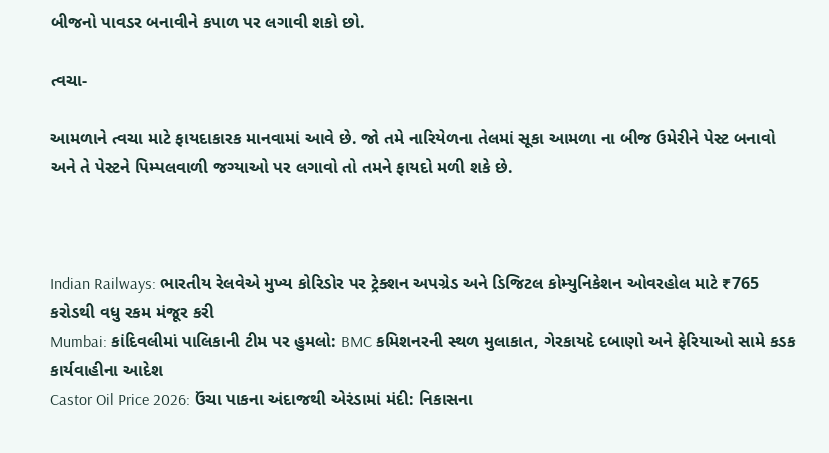બીજનો પાવડર બનાવીને કપાળ પર લગાવી શકો છો.

ત્વચા-

આમળાને ત્વચા માટે ફાયદાકારક માનવામાં આવે છે. જો તમે નારિયેળના તેલમાં સૂકા આમળા ના બીજ ઉમેરીને પેસ્ટ બનાવો અને તે પેસ્ટને પિમ્પલવાળી જગ્યાઓ પર લગાવો તો તમને ફાયદો મળી શકે છે.



Indian Railways: ભારતીય રેલવેએ મુખ્ય કોરિડોર પર ટ્રેક્શન અપગ્રેડ અને ડિજિટલ કોમ્યુનિકેશન ઓવરહોલ માટે ₹765 કરોડથી વધુ રકમ મંજૂર કરી
Mumbai: કાંદિવલીમાં પાલિકાની ટીમ પર હુમલો: BMC કમિશનરની સ્થળ મુલાકાત, ગેરકાયદે દબાણો અને ફેરિયાઓ સામે કડક કાર્યવાહીના આદેશ
Castor Oil Price 2026: ઉંચા પાકના અંદાજથી એરંડામાં મંદી: નિકાસના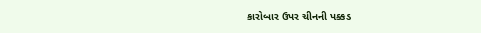કારોબાર ઉપર ચીનની પક્કડ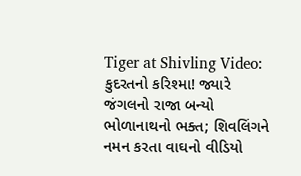Tiger at Shivling Video: કુદરતનો કરિશ્મા! જ્યારે જંગલનો રાજા બન્યો ભોળાનાથનો ભક્ત; શિવલિંગને નમન કરતા વાઘનો વીડિયો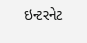ઇન્ટરનેટ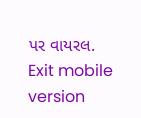પર વાયરલ.
Exit mobile version